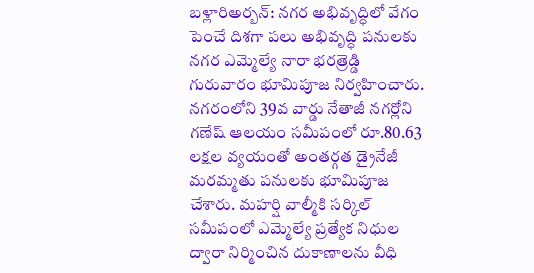బళ్లారిఅర్బన్: నగర అభివృద్ధిలో వేగం పెంచే దిశగా పలు అభివృద్ధి పనులకు నగర ఎమ్మెల్యే నారా భరత్రెడ్డి గురువారం భూమిపూజ నిర్వహించారు. నగరంలోని 39వ వార్డు నేతాజీ నగర్లోని గణేష్ ఆలయం సమీపంలో రూ.80.63 లక్షల వ్యయంతో అంతర్గత డ్రైనేజీ మరమ్మతు పనులకు భూమిపూజ చేశారు. మహర్షి వాల్మీకి సర్కిల్ సమీపంలో ఎమ్మెల్యే ప్రత్యేక నిధుల ద్వారా నిర్మించిన దుకాణాలను వీధి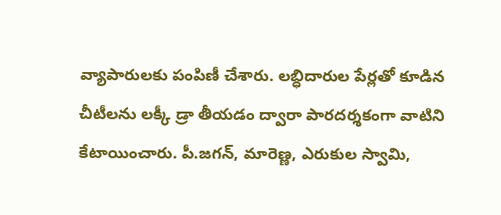వ్యాపారులకు పంపిణీ చేశారు. లబ్ధిదారుల పేర్లతో కూడిన చీటీలను లక్కీ డ్రా తీయడం ద్వారా పారదర్శకంగా వాటిని కేటాయించారు. పీ.జగన్, మారెణ్ణ, ఎరుకుల స్వామి,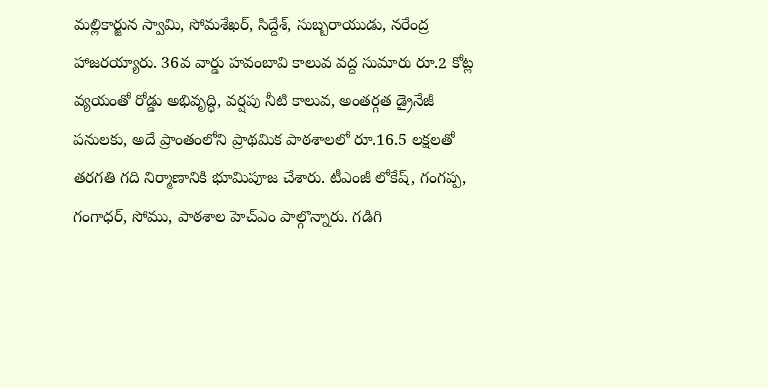మల్లికార్జున స్వామి, సోమశేఖర్, సిద్దేశ్, సుబ్బరాయుడు, నరేంద్ర హాజరయ్యారు. 36వ వార్డు హవంబావి కాలువ వద్ద సుమారు రూ.2 కోట్ల వ్యయంతో రోడ్డు అభివృద్ధి, వర్షపు నీటి కాలువ, అంతర్గత డ్రైనేజీ పనులకు, అదే ప్రాంతంలోని ప్రాథమిక పాఠశాలలో రూ.16.5 లక్షలతో తరగతి గది నిర్మాణానికి భూమిపూజ చేశారు. టీఎంజీ లోకేష్, గంగప్ప, గంగాధర్, సోము, పాఠశాల హెచ్ఎం పాల్గొన్నారు. గడిగి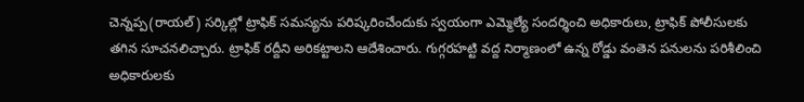చెన్నప్ప(రాయల్) సర్కిల్లో ట్రాఫిక్ సమస్యను పరిష్కరించేందుకు స్వయంగా ఎమ్మెల్యే సందర్శించి అధికారులు, ట్రాఫిక్ పోలీసులకు తగిన సూచనలిచ్చారు. ట్రాఫిక్ రద్దీని అరికట్టాలని ఆదేశించారు. గుగ్గరహట్టి వద్ద నిర్మాణంలో ఉన్న రోడ్డు వంతెన పనులను పరిశీలించి అధికారులకు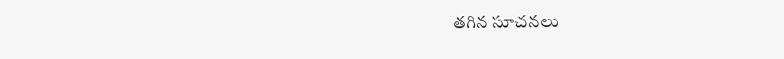తగిన సూచనలు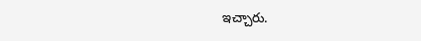ఇచ్చారు.